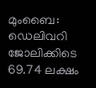മുംബൈ: ഡെലിവറി ജോലിക്കിടെ 69.74 ലക്ഷം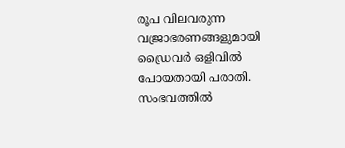രൂപ വിലവരുന്ന വജ്രാഭരണങ്ങളുമായി ഡ്രൈവർ ഒളിവിൽ പോയതായി പരാതി. സംഭവത്തിൽ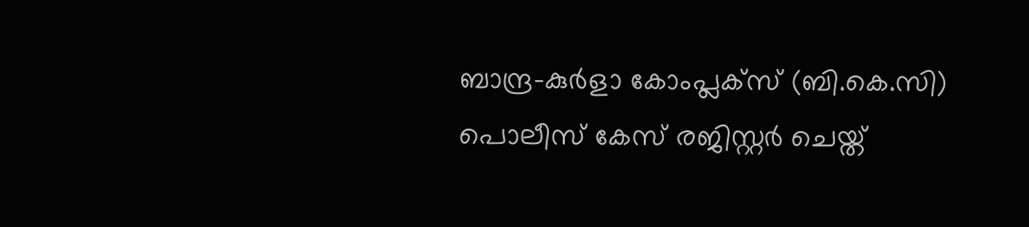ബാന്ദ്ര–കുർളാ കോംപ്ലക്സ് (ബി.കെ.സി) പൊലീസ് കേസ് രജിസ്റ്റർ ചെയ്ത്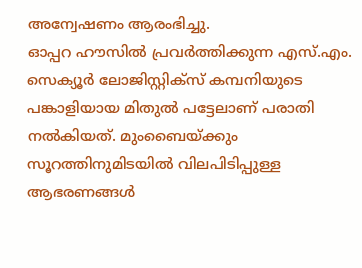അന്വേഷണം ആരംഭിച്ചു.
ഓപ്പറ ഹൗസിൽ പ്രവർത്തിക്കുന്ന എസ്.എം. സെക്യൂർ ലോജിസ്റ്റിക്സ് കമ്പനിയുടെ പങ്കാളിയായ മിതുൽ പട്ടേലാണ് പരാതി നൽകിയത്. മുംബൈയ്ക്കും സൂറത്തിനുമിടയിൽ വിലപിടിപ്പുള്ള ആഭരണങ്ങൾ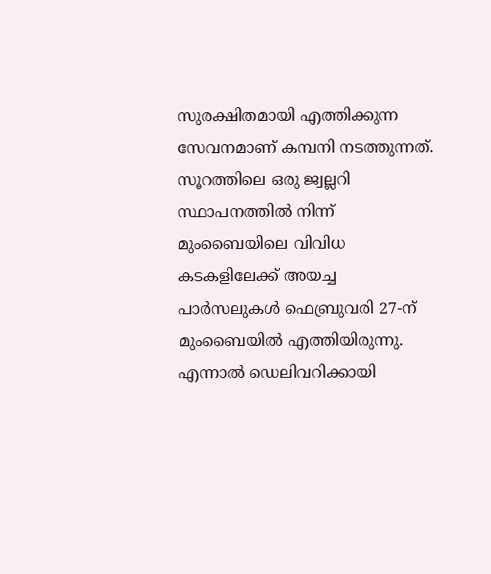സുരക്ഷിതമായി എത്തിക്കുന്ന സേവനമാണ് കമ്പനി നടത്തുന്നത്.
സൂറത്തിലെ ഒരു ജ്വല്ലറി സ്ഥാപനത്തിൽ നിന്ന് മുംബൈയിലെ വിവിധ കടകളിലേക്ക് അയച്ച പാർസലുകൾ ഫെബ്രുവരി 27-ന് മുംബൈയിൽ എത്തിയിരുന്നു. എന്നാൽ ഡെലിവറിക്കായി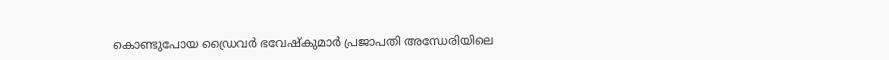കൊണ്ടുപോയ ഡ്രൈവർ ഭവേഷ്കുമാർ പ്രജാപതി അന്ധേരിയിലെ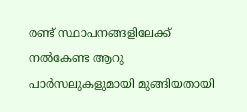രണ്ട് സ്ഥാപനങ്ങളിലേക്ക് നൽകേണ്ട ആറു പാർസലുകളുമായി മുങ്ങിയതായി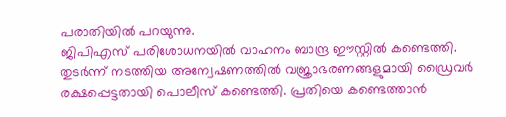പരാതിയിൽ പറയുന്നു.
ജിപിഎസ് പരിശോധനയിൽ വാഹനം ബാന്ദ്ര ഈസ്റ്റിൽ കണ്ടെത്തി. തുടർന്ന് നടത്തിയ അന്വേഷണത്തിൽ വജ്രാഭരണങ്ങളുമായി ഡ്രൈവർ രക്ഷപ്പെട്ടതായി പൊലീസ് കണ്ടെത്തി. പ്രതിയെ കണ്ടെത്താൻ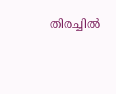തിരച്ചിൽ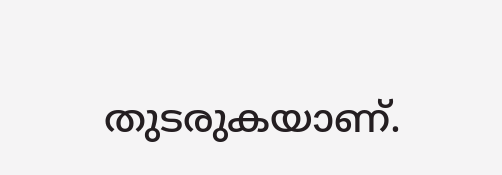തുടരുകയാണ്.